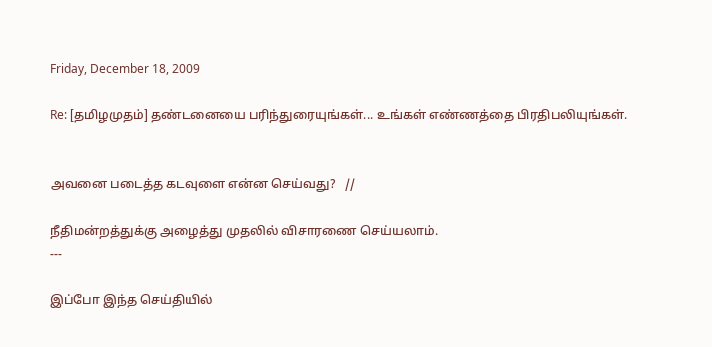Friday, December 18, 2009

Re: [தமிழமுதம்] தண்டனையை பரிந்துரையுங்கள்... உங்கள் எண்ணத்தை பிரதிபலியுங்கள்.


அவனை படைத்த கடவுளை என்ன செய்வது?   //

நீதிமன்றத்துக்கு அழைத்து முதலில் விசாரணை செய்யலாம்.
---

இப்போ இந்த செய்தியில்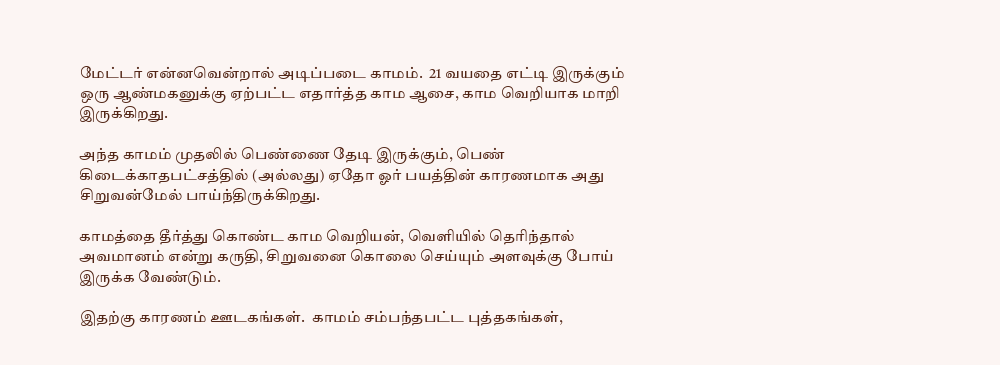மேட்டர் என்னவென்றால் அடிப்படை காமம்.  21 வயதை எட்டி இருக்கும் ஒரு ஆண்மகனுக்கு ஏற்பட்ட எதார்த்த காம ஆசை, காம வெறியாக மாறி இருக்கிறது.

அந்த காமம் முதலில் பெண்ணை தேடி இருக்கும், பெண் கிடைக்காதபட்சத்தில் (அல்லது) ஏதோ ஓர் பயத்தின் காரணமாக அது சிறுவன்மேல் பாய்ந்திருக்கிறது.

காமத்தை தீர்த்து கொண்ட காம வெறியன், வெளியில் தெரிந்தால் அவமானம் என்று கருதி, சிறுவனை கொலை செய்யும் அளவுக்கு போய் இருக்க வேண்டும்.

இதற்கு காரணம் ஊடகங்கள்.  காமம் சம்பந்தபட்ட புத்தகங்கள்,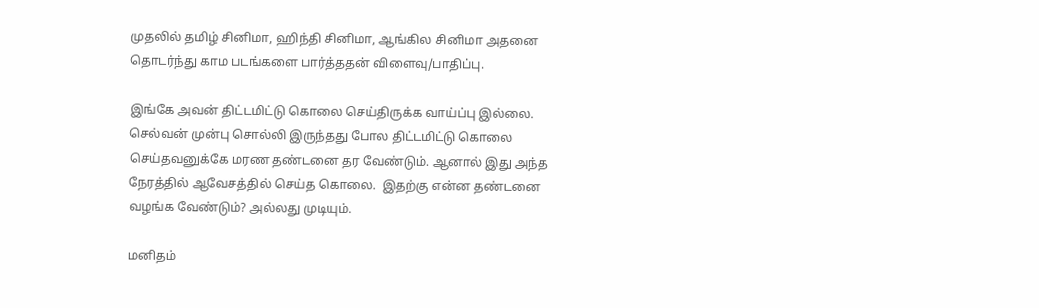முதலில் தமிழ் சினிமா, ஹிந்தி சினிமா, ஆங்கில சினிமா அதனை தொடர்ந்து காம படங்களை பார்த்ததன் விளைவு/பாதிப்பு.

இங்கே அவன் திட்டமிட்டு கொலை செய்திருக்க வாய்ப்பு இல்லை.  செல்வன் முன்பு சொல்லி இருந்தது போல திட்டமிட்டு கொலை செய்தவனுக்கே மரண தண்டனை தர வேண்டும். ஆனால் இது அந்த நேரத்தில் ஆவேசத்தில் செய்த கொலை.  இதற்கு என்ன தண்டனை வழங்க வேண்டும்? அல்லது முடியும்.

மனிதம்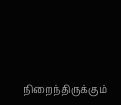நிறைந்திருக்கும்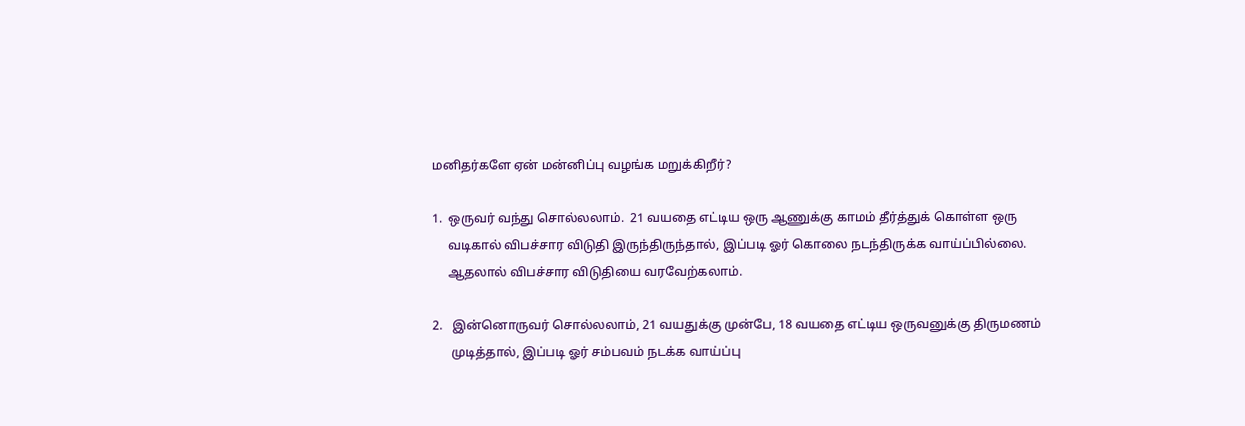மனிதர்களே ஏன் மன்னிப்பு வழங்க மறுக்கிறீர்?

1.  ஒருவர் வந்து சொல்லலாம்.  21 வயதை எட்டிய ஒரு ஆணுக்கு காமம் தீர்த்துக் கொள்ள ஒரு
     வடிகால் விபச்சார விடுதி இருந்திருந்தால், இப்படி ஓர் கொலை நடந்திருக்க வாய்ப்பில்லை.
     ஆதலால் விபச்சார விடுதியை வரவேற்கலாம்.

2.   இன்னொருவர் சொல்லலாம், 21 வயதுக்கு முன்பே, 18 வயதை எட்டிய ஒருவனுக்கு திருமணம்
      முடித்தால், இப்படி ஓர் சம்பவம் நடக்க வாய்ப்பு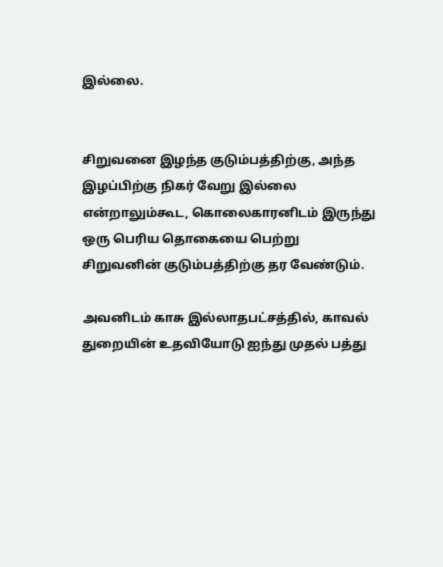இல்லை.


சிறுவனை இழந்த குடும்பத்திற்கு, அந்த இழப்பிற்கு நிகர் வேறு இல்லை என்றாலும்கூட, கொலைகாரனிடம் இருந்து ஒரு பெரிய தொகையை பெற்று சிறுவனின் குடும்பத்திற்கு தர வேண்டும்.

அவனிடம் காசு இல்லாதபட்சத்தில், காவல் துறையின் உதவியோடு ஐந்து முதல் பத்து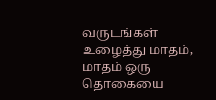வருடங்கள் உழைத்து மாதம், மாதம் ஒரு தொகையை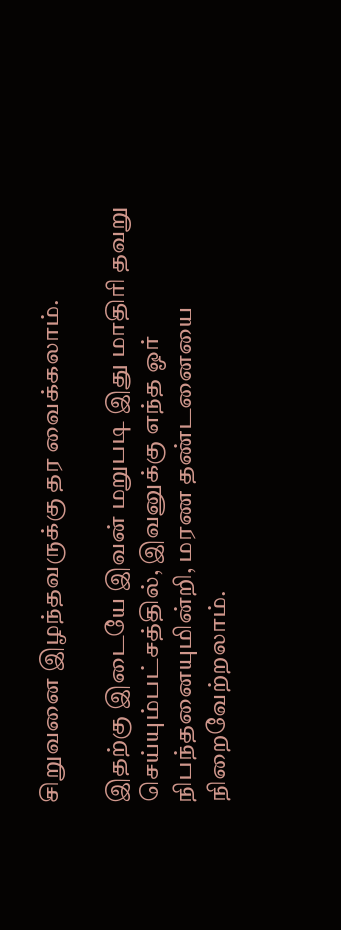சிறுவனை இழந்தவருக்கு தர வைக்கலாம்.

இதற்கு இடையே இவன் மறுபடி இது மாதிரி தவறு செய்யும்பட்சத்தில், இவனுக்கு எந்த ஓர் நிபந்தனையுமின்றி, மரண தண்டனையை நிறைவேற்றலாம்.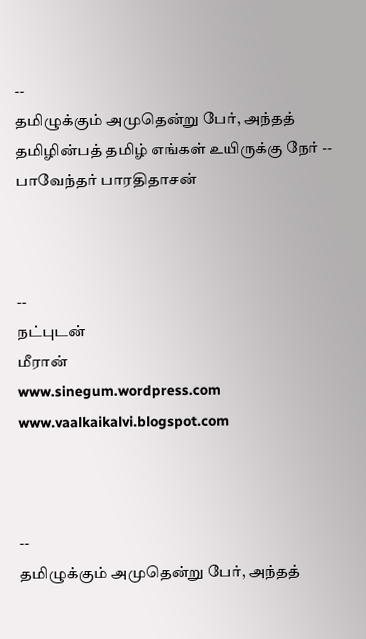--
தமிழுக்கும் அமுதென்று பேர், அந்தத் தமிழின்பத் தமிழ் எங்கள் உயிருக்கு நேர் -- பாவேந்தர் பாரதிதாசன்



--
நட்புடன்
மீரான்
www.sinegum.wordpress.com
www.vaalkaikalvi.blogspot.com



--
தமிழுக்கும் அமுதென்று பேர், அந்தத்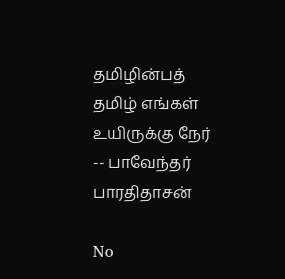தமிழின்பத் தமிழ் எங்கள் உயிருக்கு நேர் -- பாவேந்தர் பாரதிதாசன்

No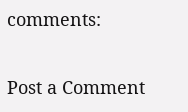comments:

Post a Comment